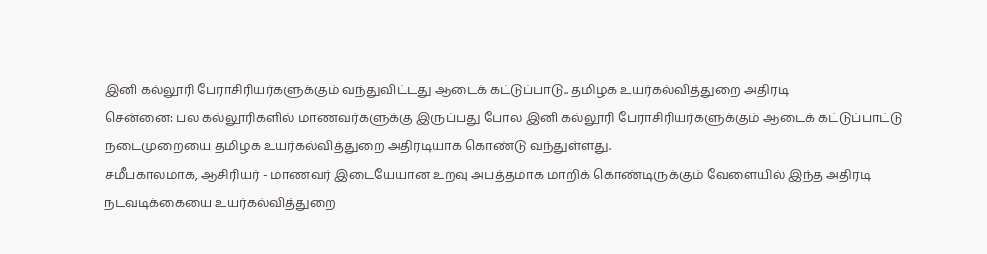இனி கல்லூரி பேராசிரியர்களுக்கும் வந்துவிட்டது ஆடைக் கட்டுப்பாடு.. தமிழக உயர்கல்வித்துறை அதிரடி
சென்னை: பல கல்லூரிகளில் மாணவர்களுக்கு இருப்பது போல இனி கல்லூரி பேராசிரியர்களுக்கும் ஆடைக் கட்டுப்பாட்டு நடைமுறையை தமிழக உயர்கல்வித்துறை அதிரடியாக கொண்டு வந்துள்ளது.
சமீபகாலமாக, ஆசிரியர் - மாணவர் இடையேயான உறவு அபத்தமாக மாறிக் கொண்டிருக்கும் வேளையில் இந்த அதிரடி நடவடிக்கையை உயர்கல்வித்துறை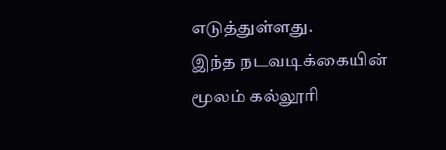எடுத்துள்ளது.
இந்த நடவடிக்கையின் மூலம் கல்லூரி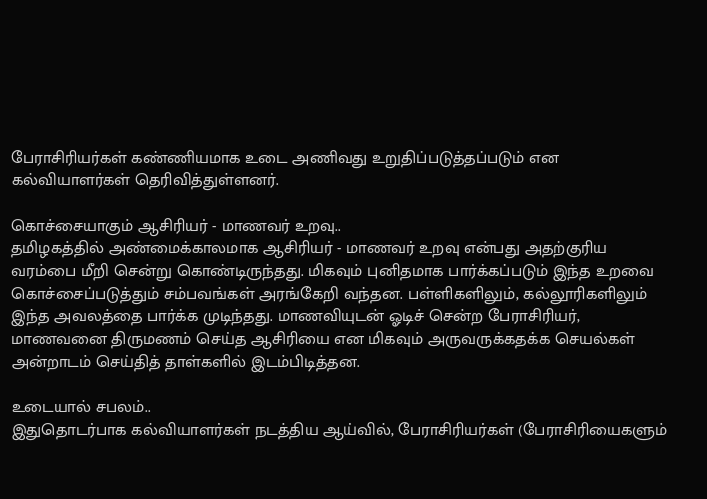பேராசிரியர்கள் கண்ணியமாக உடை அணிவது உறுதிப்படுத்தப்படும் என கல்வியாளர்கள் தெரிவித்துள்ளனர்.

கொச்சையாகும் ஆசிரியர் - மாணவர் உறவு..
தமிழகத்தில் அண்மைக்காலமாக ஆசிரியர் - மாணவர் உறவு என்பது அதற்குரிய வரம்பை மீறி சென்று கொண்டிருந்தது. மிகவும் புனிதமாக பார்க்கப்படும் இந்த உறவை கொச்சைப்படுத்தும் சம்பவங்கள் அரங்கேறி வந்தன. பள்ளிகளிலும், கல்லூரிகளிலும் இந்த அவலத்தை பார்க்க முடிந்தது. மாணவியுடன் ஓடிச் சென்ற பேராசிரியர், மாணவனை திருமணம் செய்த ஆசிரியை என மிகவும் அருவருக்கதக்க செயல்கள் அன்றாடம் செய்தித் தாள்களில் இடம்பிடித்தன.

உடையால் சபலம்..
இதுதொடர்பாக கல்வியாளர்கள் நடத்திய ஆய்வில், பேராசிரியர்கள் (பேராசிரியைகளும்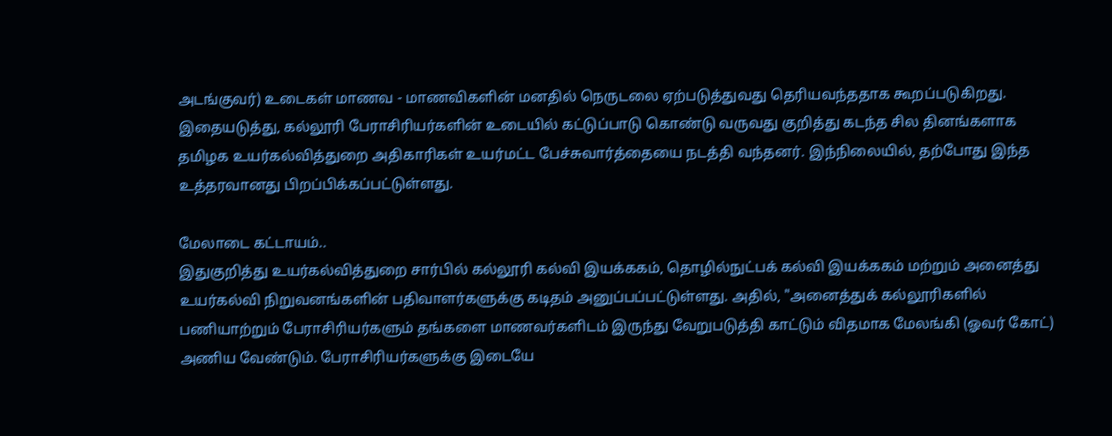அடங்குவர்) உடைகள் மாணவ - மாணவிகளின் மனதில் நெருடலை ஏற்படுத்துவது தெரியவந்ததாக கூறப்படுகிறது. இதையடுத்து, கல்லூரி பேராசிரியர்களின் உடையில் கட்டுப்பாடு கொண்டு வருவது குறித்து கடந்த சில தினங்களாக தமிழக உயர்கல்வித்துறை அதிகாரிகள் உயர்மட்ட பேச்சுவார்த்தையை நடத்தி வந்தனர். இந்நிலையில், தற்போது இந்த உத்தரவானது பிறப்பிக்கப்பட்டுள்ளது.

மேலாடை கட்டாயம்..
இதுகுறித்து உயர்கல்வித்துறை சார்பில் கல்லூரி கல்வி இயக்ககம், தொழில்நுட்பக் கல்வி இயக்ககம் மற்றும் அனைத்து உயர்கல்வி நிறுவனங்களின் பதிவாளர்களுக்கு கடிதம் அனுப்பப்பட்டுள்ளது. அதில், "அனைத்துக் கல்லூரிகளில் பணியாற்றும் பேராசிரியர்களும் தங்களை மாணவர்களிடம் இருந்து வேறுபடுத்தி காட்டும் விதமாக மேலங்கி (ஓவர் கோட்) அணிய வேண்டும். பேராசிரியர்களுக்கு இடையே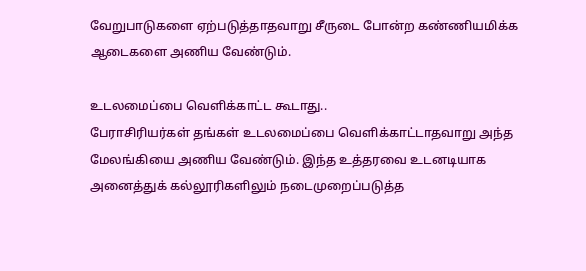வேறுபாடுகளை ஏற்படுத்தாதவாறு சீருடை போன்ற கண்ணியமிக்க ஆடைகளை அணிய வேண்டும்.

உடலமைப்பை வெளிக்காட்ட கூடாது..
பேராசிரியர்கள் தங்கள் உடலமைப்பை வெளிக்காட்டாதவாறு அந்த மேலங்கியை அணிய வேண்டும். இந்த உத்தரவை உடனடியாக அனைத்துக் கல்லூரிகளிலும் நடைமுறைப்படுத்த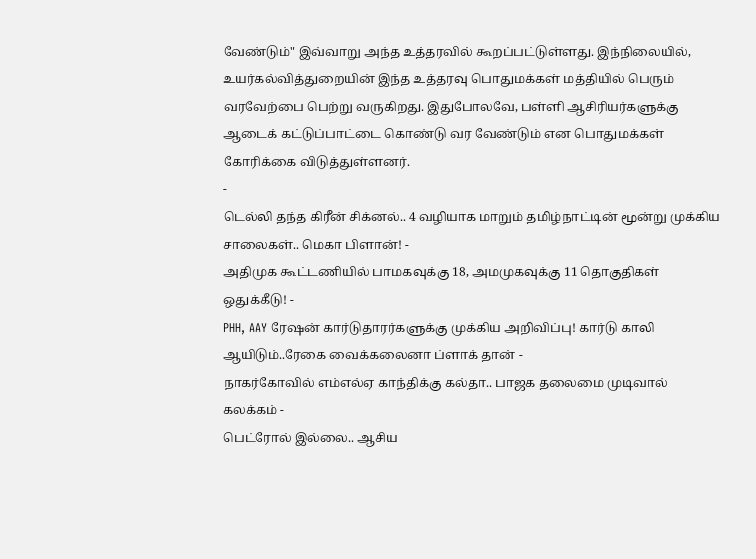வேண்டும்" இவ்வாறு அந்த உத்தரவில் கூறப்பட்டுள்ளது. இந்நிலையில், உயர்கல்வித்துறையின் இந்த உத்தரவு பொதுமக்கள் மத்தியில் பெரும் வரவேற்பை பெற்று வருகிறது. இதுபோலவே, பள்ளி ஆசிரியர்களுக்கு ஆடைக் கட்டுப்பாட்டை கொண்டு வர வேண்டும் என பொதுமக்கள் கோரிக்கை விடுத்துள்ளனர்.
-
டெல்லி தந்த கிரீன் சிக்னல்.. 4 வழியாக மாறும் தமிழ்நாட்டின் மூன்று முக்கிய சாலைகள்.. மெகா பிளான்! -
அதிமுக கூட்டணியில் பாமகவுக்கு 18, அமமுகவுக்கு 11 தொகுதிகள் ஒதுக்கீடு! -
PHH, AAY ரேஷன் கார்டுதாரர்களுக்கு முக்கிய அறிவிப்பு! கார்டு காலி ஆயிடும்..ரேகை வைக்கலைனா ப்ளாக் தான் -
நாகர்கோவில் எம்எல்ஏ காந்திக்கு கல்தா.. பாஜக தலைமை முடிவால் கலக்கம் -
பெட்ரோல் இல்லை.. ஆசிய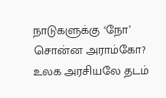நாடுகளுக்கு ‘நோ’ சொன்ன அராம்கோ? உலக அரசியலே தடம்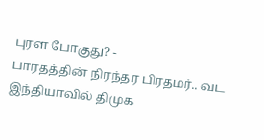புரள போகுது? -
பாரதத்தின் நிரந்தர பிரதமர்.. வட இந்தியாவில் திமுக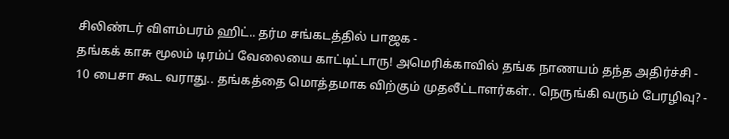சிலிண்டர் விளம்பரம் ஹிட்.. தர்ம சங்கடத்தில் பாஜக -
தங்கக் காசு மூலம் டிரம்ப் வேலையை காட்டிட்டாரு! அமெரிக்காவில் தங்க நாணயம் தந்த அதிர்ச்சி -
10 பைசா கூட வராது.. தங்கத்தை மொத்தமாக விற்கும் முதலீட்டாளர்கள்.. நெருங்கி வரும் பேரழிவு? -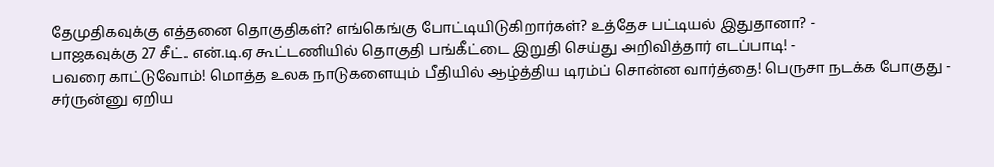தேமுதிகவுக்கு எத்தனை தொகுதிகள்? எங்கெங்கு போட்டியிடுகிறார்கள்? உத்தேச பட்டியல் இதுதானா? -
பாஜகவுக்கு 27 சீட்.. என்.டி.ஏ கூட்டணியில் தொகுதி பங்கீட்டை இறுதி செய்து அறிவித்தார் எடப்பாடி! -
பவரை காட்டுவோம்! மொத்த உலக நாடுகளையும் பீதியில் ஆழ்த்திய டிரம்ப் சொன்ன வார்த்தை! பெருசா நடக்க போகுது -
சர்ருன்னு ஏறிய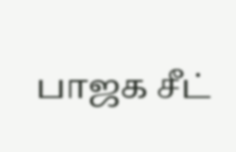பாஜக சீட்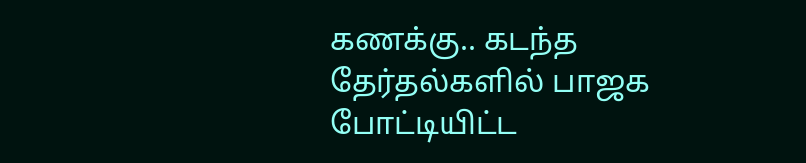கணக்கு.. கடந்த தேர்தல்களில் பாஜக போட்டியிட்ட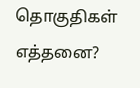தொகுதிகள் எத்தனை?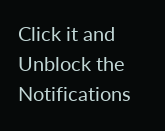Click it and Unblock the Notifications